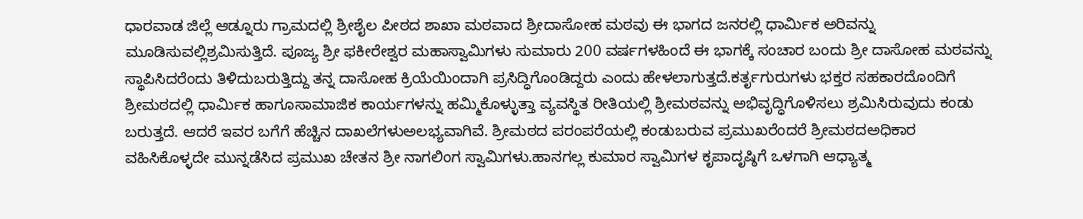ಧಾರವಾಡ ಜಿಲ್ಲೆ ಆಡ್ನೂರು ಗ್ರಾಮದಲ್ಲಿ ಶ್ರೀಶೈಲ ಪೀಠದ ಶಾಖಾ ಮಠವಾದ ಶ್ರೀದಾಸೋಹ ಮಠವು ಈ ಭಾಗದ ಜನರಲ್ಲಿ ಧಾರ್ಮಿಕ ಅರಿವನ್ನು ಮೂಡಿಸುವಲ್ಲಿಶ್ರಮಿಸುತ್ತಿದೆ. ಪೂಜ್ಯ ಶ್ರೀ ಫಕೀರೇಶ್ವರ ಮಹಾಸ್ವಾಮಿಗಳು ಸುಮಾರು 200 ವರ್ಷಗಳಹಿಂದೆ ಈ ಭಾಗಕ್ಕೆ ಸಂಚಾರ ಬಂದು ಶ್ರೀ ದಾಸೋಹ ಮಠವನ್ನು ಸ್ಥಾಪಿಸಿದರೆಂದು ತಿಳಿದುಬರುತ್ತಿದ್ದು ತನ್ನ ದಾಸೋಹ ಕ್ರಿಯೆಯಿಂದಾಗಿ ಪ್ರಸಿದ್ಧಿಗೊಂಡಿದ್ದರು ಎಂದು ಹೇಳಲಾಗುತ್ತದೆ.ಕರ್ತೃಗುರುಗಳು ಭಕ್ತರ ಸಹಕಾರದೊಂದಿಗೆ ಶ್ರೀಮಠದಲ್ಲಿ ಧಾರ್ಮಿಕ ಹಾಗೂಸಾಮಾಜಿಕ ಕಾರ್ಯಗಳನ್ನು ಹಮ್ಮಿಕೊಳ್ಳುತ್ತಾ ವ್ಯವಸ್ಥಿತ ರೀತಿಯಲ್ಲಿ ಶ್ರೀಮಠವನ್ನು ಅಭಿವೃದ್ಧಿಗೊಳಿಸಲು ಶ್ರಮಿಸಿರುವುದು ಕಂಡು ಬರುತ್ತದೆ. ಆದರೆ ಇವರ ಬಗೆಗೆ ಹೆಚ್ಚಿನ ದಾಖಲೆಗಳುಅಲಭ್ಯವಾಗಿವೆ. ಶ್ರೀಮಠದ ಪರಂಪರೆಯಲ್ಲಿ ಕಂಡುಬರುವ ಪ್ರಮುಖರೆಂದರೆ ಶ್ರೀಮಠದಅಧಿಕಾರ ವಹಿಸಿಕೊಳ್ಳದೇ ಮುನ್ನಡೆಸಿದ ಪ್ರಮುಖ ಚೇತನ ಶ್ರೀ ನಾಗಲಿಂಗ ಸ್ವಾಮಿಗಳು.ಹಾನಗಲ್ಲ ಕುಮಾರ ಸ್ವಾಮಿಗಳ ಕೃಪಾದೃಷ್ಠಿಗೆ ಒಳಗಾಗಿ ಆಧ್ಯಾತ್ಮ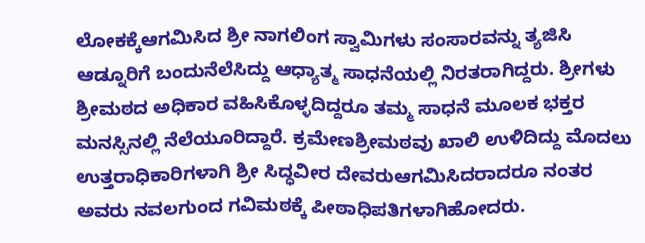ಲೋಕಕ್ಕೆಆಗಮಿಸಿದ ಶ್ರೀ ನಾಗಲಿಂಗ ಸ್ವಾಮಿಗಳು ಸಂಸಾರವನ್ನು ತ್ಯಜಿಸಿ ಆಡ್ನೂರಿಗೆ ಬಂದುನೆಲೆಸಿದ್ದು ಆಧ್ಯಾತ್ಮ ಸಾಧನೆಯಲ್ಲಿ ನಿರತರಾಗಿದ್ದರು. ಶ್ರೀಗಳು ಶ್ರೀಮಠದ ಅಧಿಕಾರ ವಹಿಸಿಕೊಳ್ಳದಿದ್ದರೂ ತಮ್ಮ ಸಾಧನೆ ಮೂಲಕ ಭಕ್ತರ ಮನಸ್ಸಿನಲ್ಲಿ ನೆಲೆಯೂರಿದ್ದಾರೆ. ಕ್ರಮೇಣಶ್ರೀಮಠವು ಖಾಲಿ ಉಳಿದಿದ್ದು ಮೊದಲು ಉತ್ತರಾಧಿಕಾರಿಗಳಾಗಿ ಶ್ರೀ ಸಿದ್ಧವೀರ ದೇವರುಆಗಮಿಸಿದರಾದರೂ ನಂತರ ಅವರು ನವಲಗುಂದ ಗವಿಮಠಕ್ಕೆ ಪೀಠಾಧಿಪತಿಗಳಾಗಿಹೋದರು.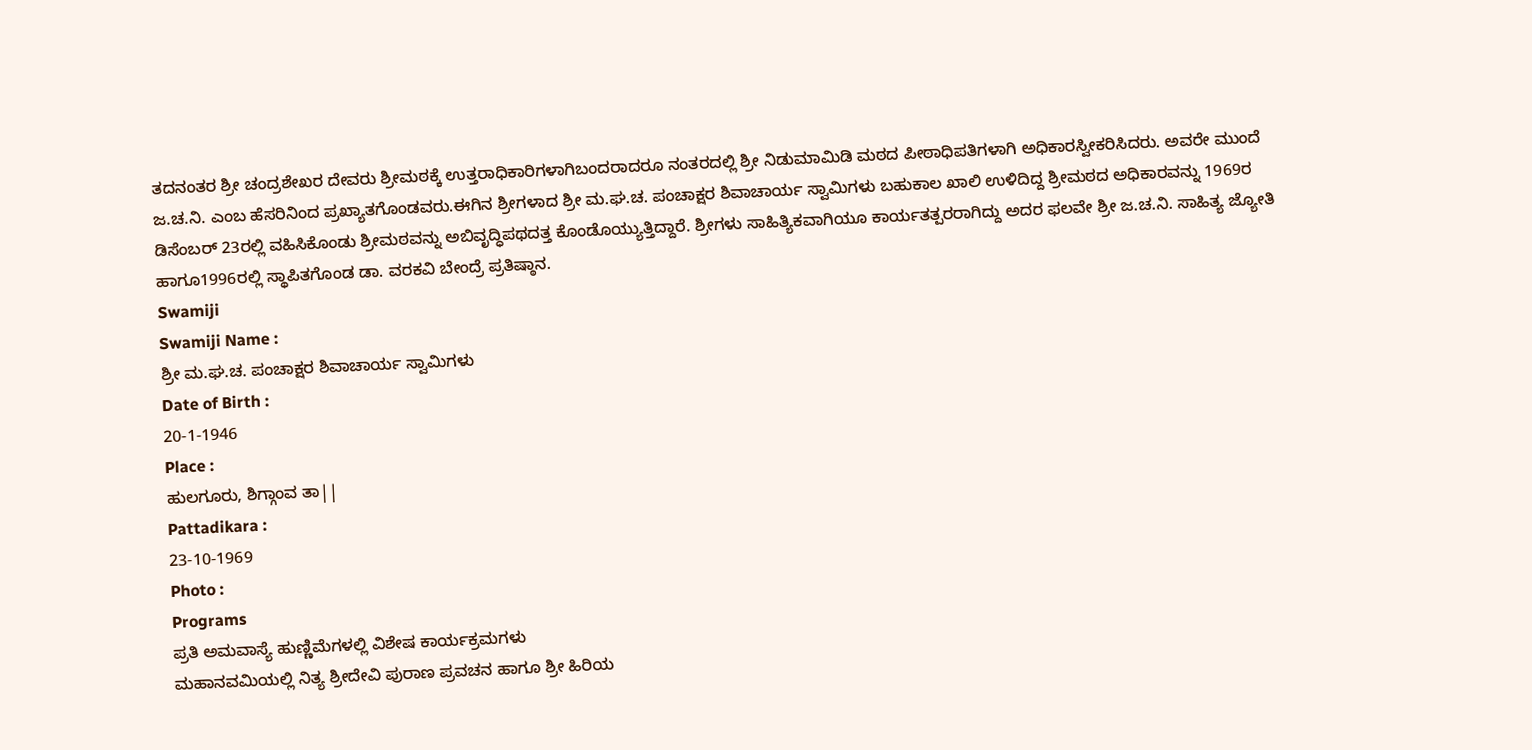ತದನಂತರ ಶ್ರೀ ಚಂದ್ರಶೇಖರ ದೇವರು ಶ್ರೀಮಠಕ್ಕೆ ಉತ್ತರಾಧಿಕಾರಿಗಳಾಗಿಬಂದರಾದರೂ ನಂತರದಲ್ಲಿ ಶ್ರೀ ನಿಡುಮಾಮಿಡಿ ಮಠದ ಪೀಠಾಧಿಪತಿಗಳಾಗಿ ಅಧಿಕಾರಸ್ವೀಕರಿಸಿದರು. ಅವರೇ ಮುಂದೆ ಜ.ಚ.ನಿ. ಎಂಬ ಹೆಸರಿನಿಂದ ಪ್ರಖ್ಯಾತಗೊಂಡವರು.ಈಗಿನ ಶ್ರೀಗಳಾದ ಶ್ರೀ ಮ.ಘ.ಚ. ಪಂಚಾಕ್ಷರ ಶಿವಾಚಾರ್ಯ ಸ್ವಾಮಿಗಳು ಬಹುಕಾಲ ಖಾಲಿ ಉಳಿದಿದ್ದ ಶ್ರೀಮಠದ ಅಧಿಕಾರವನ್ನು 1969ರ ಡಿಸೆಂಬರ್ 23ರಲ್ಲಿ ವಹಿಸಿಕೊಂಡು ಶ್ರೀಮಠವನ್ನು ಅಬಿವೃದ್ಧಿಪಥದತ್ತ ಕೊಂಡೊಯ್ಯುತ್ತಿದ್ದಾರೆ. ಶ್ರೀಗಳು ಸಾಹಿತ್ಯಿಕವಾಗಿಯೂ ಕಾರ್ಯತತ್ಪರರಾಗಿದ್ದು ಅದರ ಫಲವೇ ಶ್ರೀ ಜ.ಚ.ನಿ. ಸಾಹಿತ್ಯ ಜ್ಯೋತಿ ಹಾಗೂ1996ರಲ್ಲಿ ಸ್ಥಾಪಿತಗೊಂಡ ಡಾ. ವರಕವಿ ಬೇಂದ್ರೆ ಪ್ರತಿಷ್ಠಾನ.
Swamiji
Swamiji Name :
ಶ್ರೀ ಮ.ಘ.ಚ. ಪಂಚಾಕ್ಷರ ಶಿವಾಚಾರ್ಯ ಸ್ವಾಮಿಗಳು
Date of Birth :
20-1-1946
Place :
ಹುಲಗೂರು, ಶಿಗ್ಗಾಂವ ತಾ||
Pattadikara :
23-10-1969
Photo :
Programs
ಪ್ರತಿ ಅಮವಾಸ್ಯೆ ಹುಣ್ಣಿಮೆಗಳಲ್ಲಿ ವಿಶೇಷ ಕಾರ್ಯಕ್ರಮಗಳು
ಮಹಾನವಮಿಯಲ್ಲಿ ನಿತ್ಯ ಶ್ರೀದೇವಿ ಪುರಾಣ ಪ್ರವಚನ ಹಾಗೂ ಶ್ರೀ ಹಿರಿಯ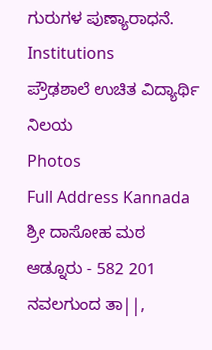ಗುರುಗಳ ಪುಣ್ಯಾರಾಧನೆ.
Institutions
ಪ್ರೌಢಶಾಲೆ ಉಚಿತ ವಿದ್ಯಾರ್ಥಿ ನಿಲಯ
Photos
Full Address Kannada
ಶ್ರೀ ದಾಸೋಹ ಮಠ
ಆಡ್ನೂರು - 582 201
ನವಲಗುಂದ ತಾ||,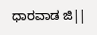ಧಾರವಾಡ ಜಿ||